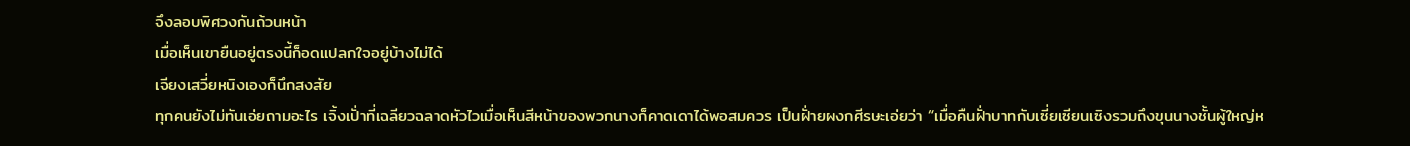จึงลอบพิศวงกันถ้วนหน้า
เมื่อเห็นเขายืนอยู่ตรงนี้ก็อดแปลกใจอยู่บ้างไม่ได้
เจียงเสวี่ยหนิงเองก็นึกสงสัย
ทุกคนยังไม่ทันเอ่ยถามอะไร เจิ้งเปั่าที่เฉลียวฉลาดหัวไวเมื่อเห็นสีหน้าของพวกนางก็คาดเดาได้พอสมควร เป็นฝั่ายผงกศีรษะเอ่ยว่า “เมื่อคืนฝั่าบาทกับเซี่ยเซียนเซิงรวมถึงขุนนางชั้นผู้ใหญ่ห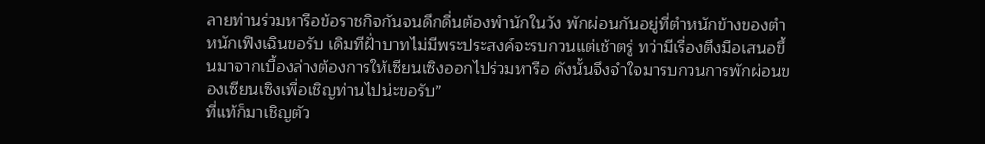ลายท่านร่วมหารือข้อราชกิจกันจนดึกดื่นต้องพำนักในวัง พักผ่อนกันอยู่ที่ตำหนักข้างของตำหนักเฟิงเฉินขอรับ เดิมทีฝั่าบาทไม่มีพระประสงค์จะรบกวนแต่เช้าตรู่ ทว่ามีเรื่องตึงมือเสนอขึ้นมาจากเบื้องล่างต้องการให้เซียนเซิงออกไปร่วมหารือ ดังนั้นจึงจำใจมารบกวนการพักผ่อนของเซียนเซิงเพื่อเชิญท่านไปน่ะขอรับ”
ที่แท้ก็มาเชิญตัว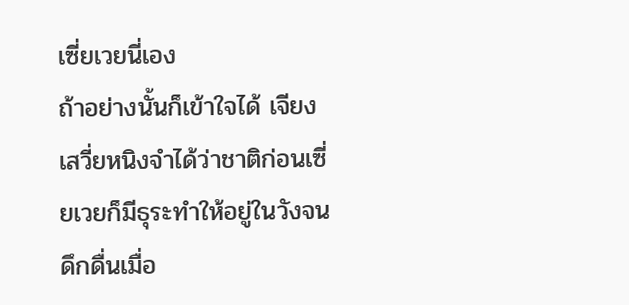เซี่ยเวยนี่เอง
ถ้าอย่างนั้นก็เข้าใจได้ เจียงเสวี่ยหนิงจำได้ว่าชาติก่อนเซี่ยเวยก็มีธุระทำให้อยู่ในวังจนดึกดื่นเมื่อ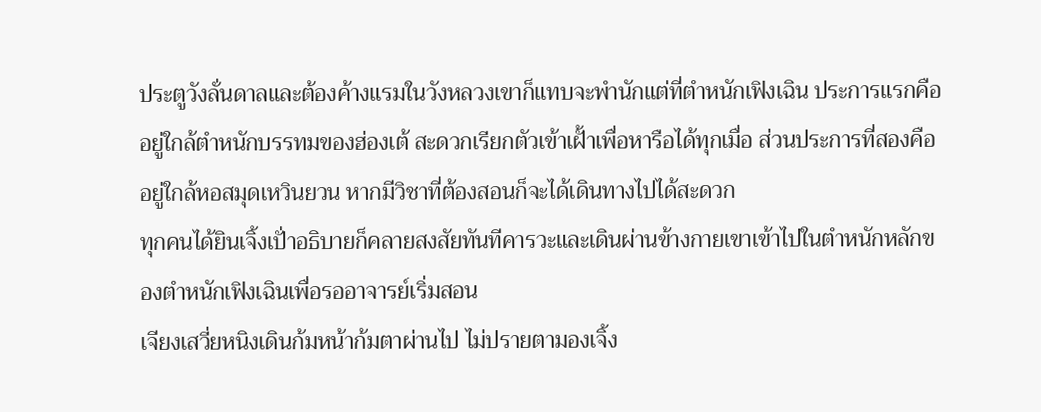ประตูวังลั่นดาลและต้องค้างแรมในวังหลวงเขาก็แทบจะพำนักแต่ที่ตำหนักเฟิงเฉิน ประการแรกคืออยู่ใกล้ตำหนักบรรทมของฮ่องเต้ สะดวกเรียกตัวเข้าเฝั้าเพื่อหารือได้ทุกเมื่อ ส่วนประการที่สองคืออยู่ใกล้หอสมุดเหวินยวน หากมีวิชาที่ต้องสอนก็จะได้เดินทางไปได้สะดวก
ทุกคนได้ยินเจิ้งเปั่าอธิบายก็คลายสงสัยทันทีคารวะและเดินผ่านข้างกายเขาเข้าไปในตำหนักหลักของตำหนักเฟิงเฉินเพื่อรออาจารย์เริ่มสอน
เจียงเสวี่ยหนิงเดินก้มหน้าก้มตาผ่านไป ไม่ปรายตามองเจิ้ง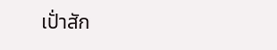เปั่าสัก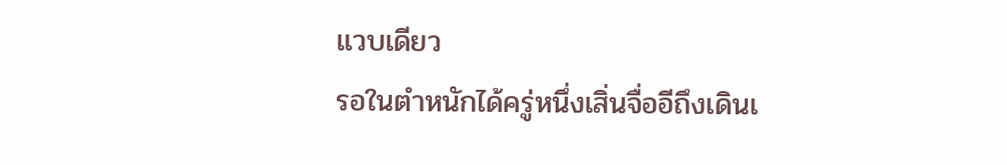แวบเดียว
รอในตำหนักได้ครู่หนึ่งเสิ่นจื่ออีถึงเดินเ